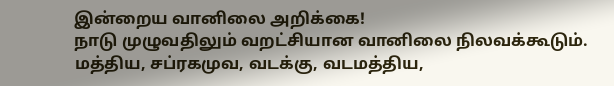இன்றைய வானிலை அறிக்கை!
நாடு முழுவதிலும் வறட்சியான வானிலை நிலவக்கூடும். மத்திய, சப்ரகமுவ, வடக்கு, வடமத்திய,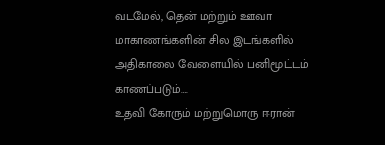வடமேல், தென் மற்றும் ஊவா மாகாணங்களின் சில இடங்களில் அதிகாலை வேளையில் பனிமூட்டம் காணப்படும்….
உதவி கோரும் மற்றுமொரு ஈரான்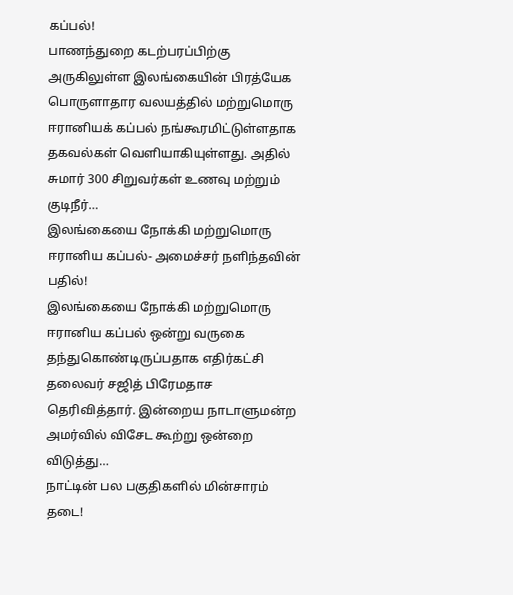கப்பல்!
பாணந்துறை கடற்பரப்பிற்கு அருகிலுள்ள இலங்கையின் பிரத்யேக பொருளாதார வலயத்தில் மற்றுமொரு ஈரானியக் கப்பல் நங்கூரமிட்டுள்ளதாக தகவல்கள் வெளியாகியுள்ளது. அதில் சுமார் 300 சிறுவர்கள் உணவு மற்றும் குடிநீர்…
இலங்கையை நோக்கி மற்றுமொரு ஈரானிய கப்பல்- அமைச்சர் நளிந்தவின் பதில்!
இலங்கையை நோக்கி மற்றுமொரு ஈரானிய கப்பல் ஒன்று வருகை தந்துகொண்டிருப்பதாக எதிர்கட்சி தலைவர் சஜித் பிரேமதாச தெரிவித்தார். இன்றைய நாடாளுமன்ற அமர்வில் விசேட கூற்று ஒன்றை விடுத்து…
நாட்டின் பல பகுதிகளில் மின்சாரம் தடை!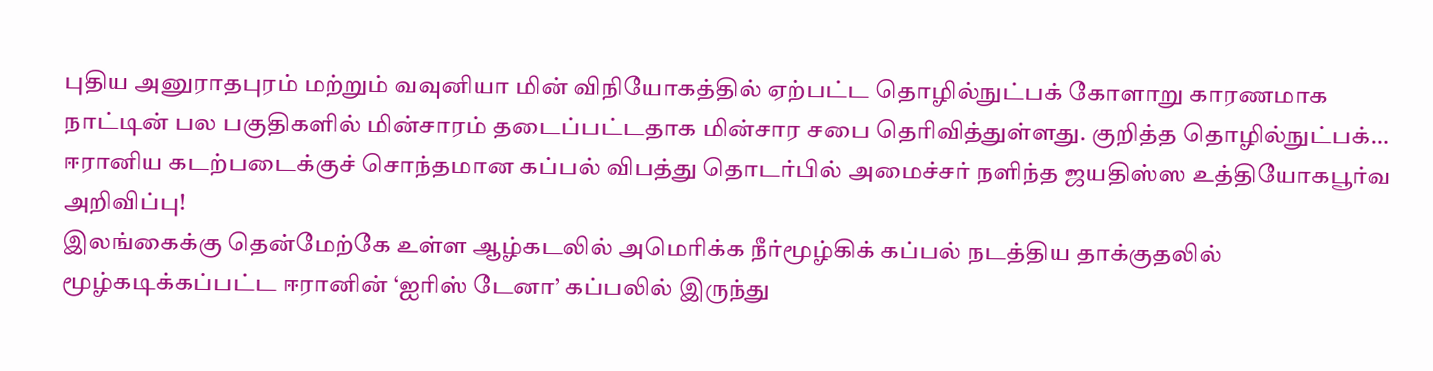புதிய அனுராதபுரம் மற்றும் வவுனியா மின் விநியோகத்தில் ஏற்பட்ட தொழில்நுட்பக் கோளாறு காரணமாக நாட்டின் பல பகுதிகளில் மின்சாரம் தடைப்பட்டதாக மின்சார சபை தெரிவித்துள்ளது. குறித்த தொழில்நுட்பக்…
ஈரானிய கடற்படைக்குச் சொந்தமான கப்பல் விபத்து தொடர்பில் அமைச்சர் நளிந்த ஜயதிஸ்ஸ உத்தியோகபூர்வ அறிவிப்பு!
இலங்கைக்கு தென்மேற்கே உள்ள ஆழ்கடலில் அமெரிக்க நீர்மூழ்கிக் கப்பல் நடத்திய தாக்குதலில் மூழ்கடிக்கப்பட்ட ஈரானின் ‘ஐரிஸ் டேனா’ கப்பலில் இருந்து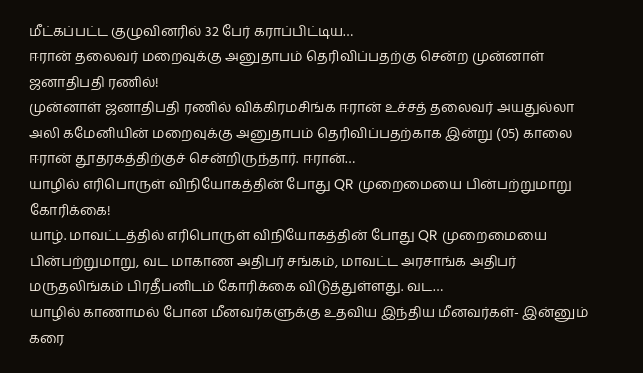மீட்கப்பட்ட குழுவினரில் 32 பேர் கராப்பிட்டிய…
ஈரான் தலைவர் மறைவுக்கு அனுதாபம் தெரிவிப்பதற்கு சென்ற முன்னாள் ஜனாதிபதி ரணில்!
முன்னாள் ஜனாதிபதி ரணில் விக்கிரமசிங்க ஈரான் உச்சத் தலைவர் அயதுல்லா அலி கமேனியின் மறைவுக்கு அனுதாபம் தெரிவிப்பதற்காக இன்று (05) காலை ஈரான் தூதரகத்திற்குச் சென்றிருந்தார். ஈரான்…
யாழில் எரிபொருள் விநியோகத்தின் போது QR முறைமையை பின்பற்றுமாறு கோரிக்கை!
யாழ். மாவட்டத்தில் எரிபொருள் விநியோகத்தின் போது QR முறைமையை பின்பற்றுமாறு, வட மாகாண அதிபர் சங்கம், மாவட்ட அரசாங்க அதிபர் மருதலிங்கம் பிரதீபனிடம் கோரிக்கை விடுத்துள்ளது. வட…
யாழில் காணாமல் போன மீனவர்களுக்கு உதவிய இந்திய மீனவர்கள்- இன்னும் கரை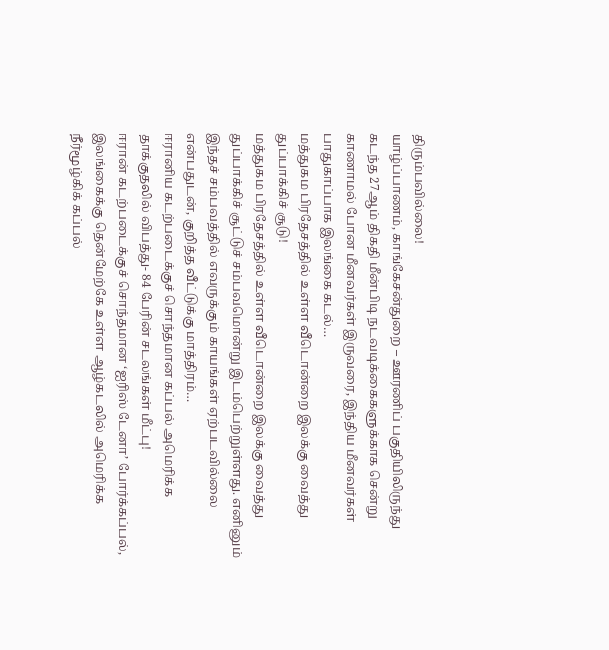திரும்பவில்லை!
யாழ்ப்பாணம், காங்கேசன்துறை – ஊரணிப் பகுதியிலிருந்து கடந்த 27ஆம் திகதி மீன்பிடி நடவடிக்கைகளுக்காக சென்று காணாமல் போன மீனவர்கள் இருவரை, இந்திய மீனவர்கள் பாதுகாப்பாக இலங்கை கடல்…
மத்துகம பிரதேசத்தில் உள்ள வீடொன்றை இலக்கு வைத்து துப்பாக்கிச் சூடு!
மத்துகம பிரதேசத்தில் உள்ள வீடொன்றை இலக்கு வைத்து துப்பாக்கிச் சூட்டுச் சம்பவமொன்று இடம்பெற்றுள்ளது. எனினும் இந்தச் சம்பவத்தில் எவருக்கும் காயங்கள் ஏற்படவில்லை என்பதுடன், குறித்த வீட்டுக்கு மாத்திரம்…
ஈரானிய கடற்படைக்குச் சொந்தமான கப்பல் அமெரிக்க தாக்குதலில் விபத்து- 84 பேரின் சடலங்கள் மீட்பு!
ஈரான் கடற்படைக்குச் சொந்தமான ‘ஐரிஸ் டேனா’ போர்க்கப்பல், இலங்கைக்கு தென்மேற்கே உள்ள ஆழ்கடலில் அமெரிக்க நீர்மூழ்கிக் கப்பல்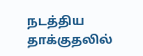நடத்திய தாக்குதலில்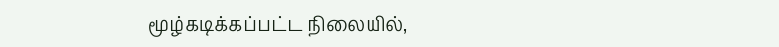மூழ்கடிக்கப்பட்ட நிலையில்,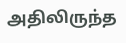அதிலிருந்த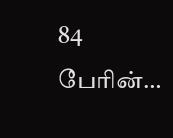84 பேரின்…